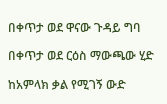በቀጥታ ወደ ዋናው ጉዳይ ግባ

በቀጥታ ወደ ርዕስ ማውጫው ሂድ

ከአምላክ ቃል የሚገኝ ውድ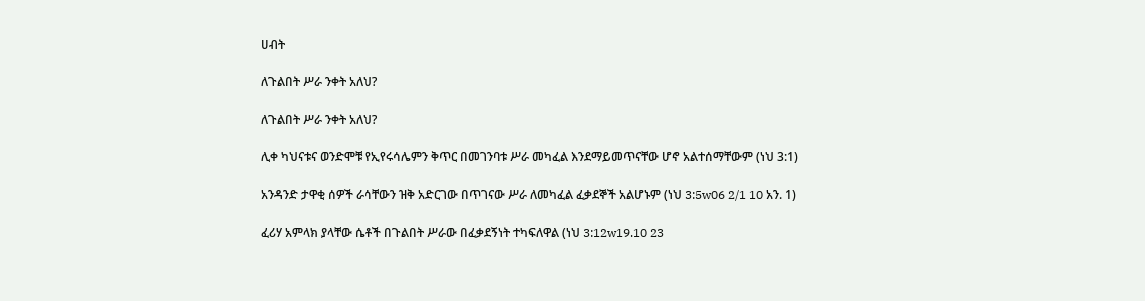ሀብት

ለጉልበት ሥራ ንቀት አለህ?

ለጉልበት ሥራ ንቀት አለህ?

ሊቀ ካህናቱና ወንድሞቹ የኢየሩሳሌምን ቅጥር በመገንባቱ ሥራ መካፈል እንደማይመጥናቸው ሆኖ አልተሰማቸውም (ነህ 3:1)

አንዳንድ ታዋቂ ሰዎች ራሳቸውን ዝቅ አድርገው በጥገናው ሥራ ለመካፈል ፈቃደኞች አልሆኑም (ነህ 3:5w06 2/1 10 አን. 1)

ፈሪሃ አምላክ ያላቸው ሴቶች በጉልበት ሥራው በፈቃደኝነት ተካፍለዋል (ነህ 3:12w19.10 23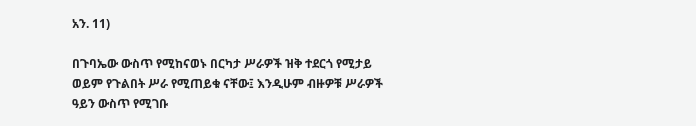አን. 11)

በጉባኤው ውስጥ የሚከናወኑ በርካታ ሥራዎች ዝቅ ተደርጎ የሚታይ ወይም የጉልበት ሥራ የሚጠይቁ ናቸው፤ እንዲሁም ብዙዎቹ ሥራዎች ዓይን ውስጥ የሚገቡ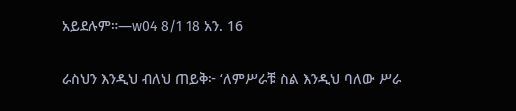አይደሉም።—w04 8/1 18 አን. 16

ራስህን እንዲህ ብለህ ጠይቅ፦ ‘ለምሥራቹ ስል እንዲህ ባለው ሥራ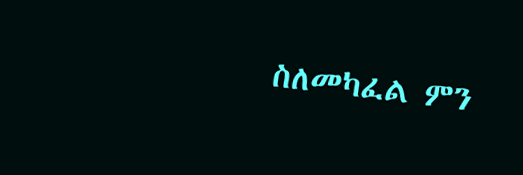ስለመካፈል ምን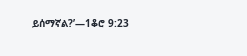ይሰማኛል?’—1ቆሮ 9:23